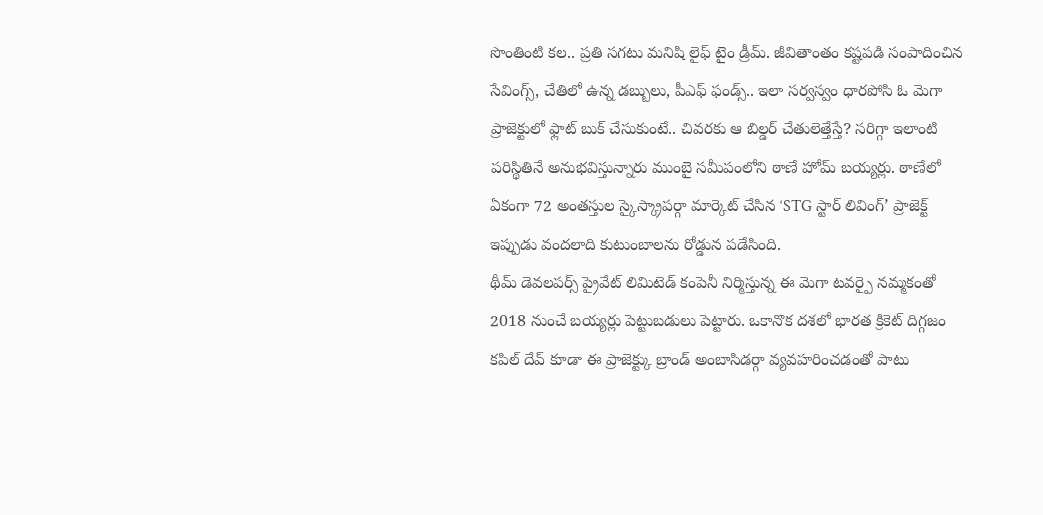సొంతింటి కల.. ప్రతి సగటు మనిషి లైఫ్ టైం డ్రీమ్. జీవితాంతం కష్టపడి సంపాదించిన సేవింగ్స్, చేతిలో ఉన్న డబ్బులు, పీఎఫ్ ఫండ్స్.. ఇలా సర్వస్వం ధారపోసి ఓ మెగా ప్రాజెక్టులో ఫ్లాట్ బుక్ చేసుకుంటే.. చివరకు ఆ బిల్డర్ చేతులెత్తేస్తే? సరిగ్గా ఇలాంటి పరిస్థితినే అనుభవిస్తున్నారు ముంబై సమీపంలోని ఠాణే హోమ్ బయ్యర్లు. ఠాణేలో ఏకంగా 72 అంతస్తుల స్కైస్క్రాపర్గా మార్కెట్ చేసిన ‘STG స్టార్ లివింగ్’ ప్రాజెక్ట్ ఇప్పుడు వందలాది కుటుంబాలను రోడ్డున పడేసింది.
థీమ్ డెవలపర్స్ ప్రైవేట్ లిమిటెడ్ కంపెనీ నిర్మిస్తున్న ఈ మెగా టవర్పై నమ్మకంతో 2018 నుంచే బయ్యర్లు పెట్టుబడులు పెట్టారు. ఒకానొక దశలో భారత క్రికెట్ దిగ్గజం కపిల్ దేవ్ కూడా ఈ ప్రాజెక్ట్కు బ్రాండ్ అంబాసిడర్గా వ్యవహరించడంతో పాటు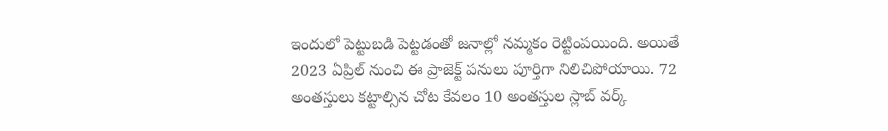ఇందులో పెట్టుబడి పెట్టడంతో జనాల్లో నమ్మకం రెట్టింపయింది. అయితే 2023 ఏప్రిల్ నుంచి ఈ ప్రాజెక్ట్ పనులు పూర్తిగా నిలిచిపోయాయి. 72 అంతస్తులు కట్టాల్సిన చోట కేవలం 10 అంతస్తుల స్లాబ్ వర్క్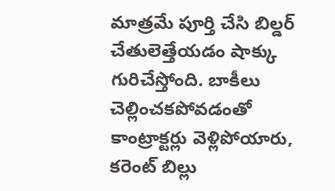మాత్రమే పూర్తి చేసి బిల్డర్ చేతులెత్తేయడం షాక్కు గురిచేస్తోంది. బాకీలు చెల్లించకపోవడంతో కాంట్రాక్టర్లు వెళ్లిపోయారు, కరెంట్ బిల్లు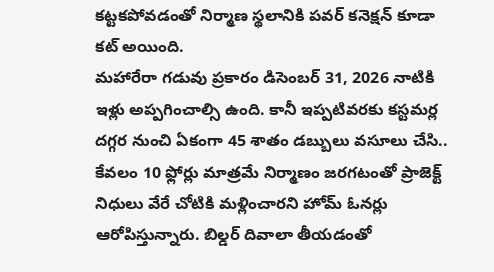కట్టకపోవడంతో నిర్మాణ స్థలానికి పవర్ కనెక్షన్ కూడా కట్ అయింది.
మహారేరా గడువు ప్రకారం డిసెంబర్ 31, 2026 నాటికి ఇళ్లు అప్పగించాల్సి ఉంది. కానీ ఇప్పటివరకు కస్టమర్ల దగ్గర నుంచి ఏకంగా 45 శాతం డబ్బులు వసూలు చేసి.. కేవలం 10 ఫ్లోర్లు మాత్రమే నిర్మాణం జరగటంతో ప్రాజెక్ట్ నిధులు వేరే చోటికి మళ్లించారని హోమ్ ఓనర్లు ఆరోపిస్తున్నారు. బిల్డర్ దివాలా తీయడంతో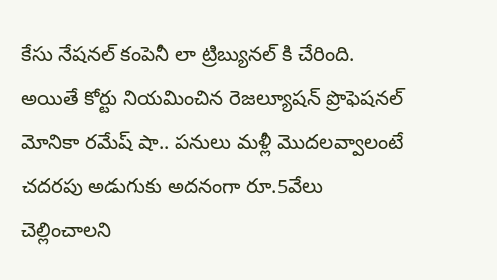కేసు నేషనల్ కంపెనీ లా ట్రిబ్యునల్ కి చేరింది. అయితే కోర్టు నియమించిన రెజల్యూషన్ ప్రొఫెషనల్ మోనికా రమేష్ షా.. పనులు మళ్లీ మొదలవ్వాలంటే చదరపు అడుగుకు అదనంగా రూ.5వేలు చెల్లించాలని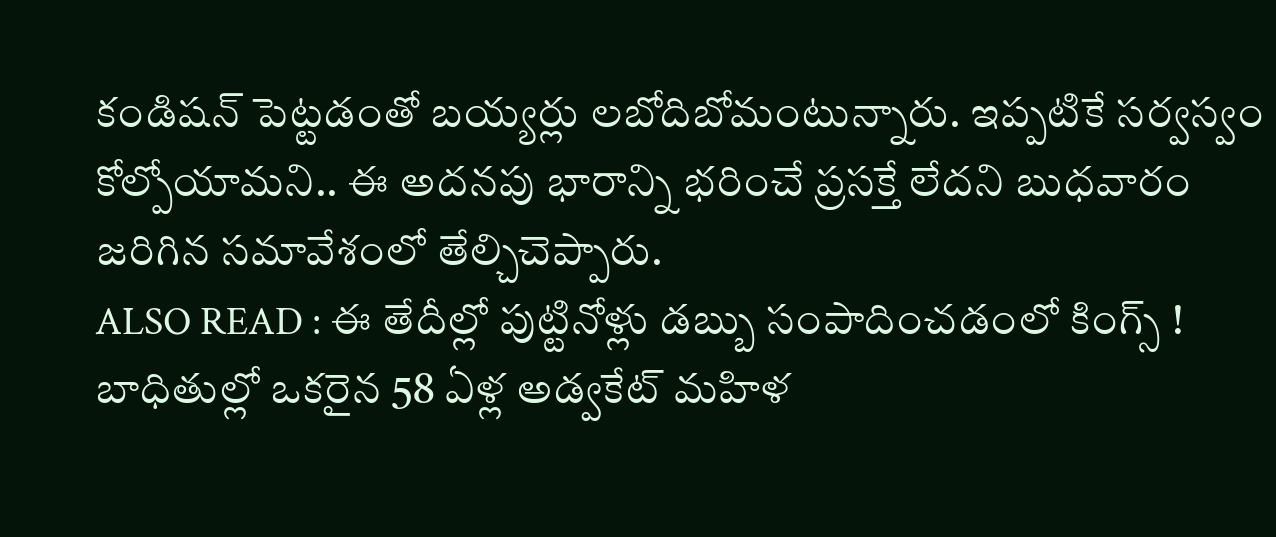కండిషన్ పెట్టడంతో బయ్యర్లు లబోదిబోమంటున్నారు. ఇప్పటికే సర్వస్వం కోల్పోయామని.. ఈ అదనపు భారాన్ని భరించే ప్రసక్తే లేదని బుధవారం జరిగిన సమావేశంలో తేల్చిచెప్పారు.
ALSO READ : ఈ తేదీల్లో పుట్టినోళ్లు డబ్బు సంపాదించడంలో కింగ్స్ !
బాధితుల్లో ఒకరైన 58 ఏళ్ల అడ్వకేట్ మహిళ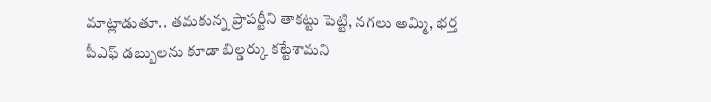మాట్లాడుతూ.. తమకున్న ప్రాపర్టీని తాకట్టు పెట్టి, నగలు అమ్మి, భర్త పీఎఫ్ డబ్బులను కూడా బిల్డర్కు కట్టేశామని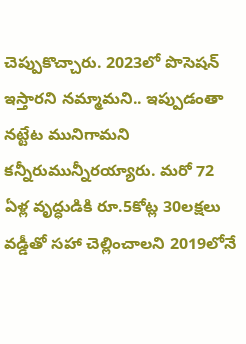చెప్పుకొచ్చారు. 2023లో పొసెషన్ ఇస్తారని నమ్మామని.. ఇప్పుడంతా నట్టేట మునిగామని కన్నీరుమున్నీరయ్యారు. మరో 72 ఏళ్ల వృద్ధుడికి రూ.5కోట్ల 30లక్షలు వడ్డీతో సహా చెల్లించాలని 2019లోనే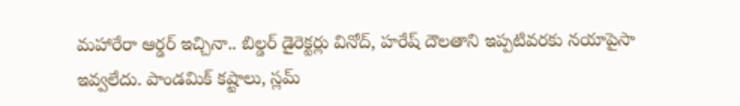మహారేరా ఆర్డర్ ఇచ్చినా.. బిల్డర్ డైరెక్టర్లు వినోద్, హరేష్ దౌలతాని ఇప్పటివరకు నయాపైసా ఇవ్వలేదు. పాండమిక్ కష్టాలు, స్లమ్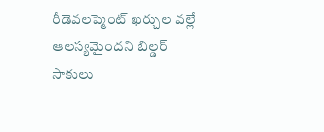రీడెవలప్మెంట్ ఖర్చుల వల్లే ఆలస్యమైందని బిల్డర్ సాకులు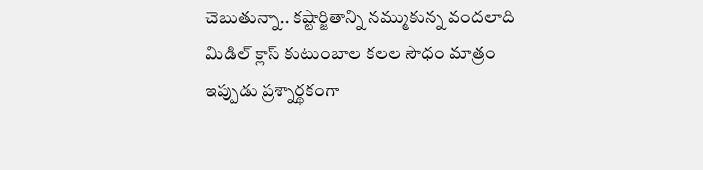చెబుతున్నా.. కష్టార్జితాన్ని నమ్ముకున్న వందలాది మిడిల్ క్లాస్ కుటుంబాల కలల సౌధం మాత్రం ఇప్పుడు ప్రశ్నార్థకంగా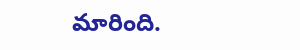మారింది.